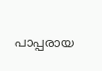പാപ്പരായ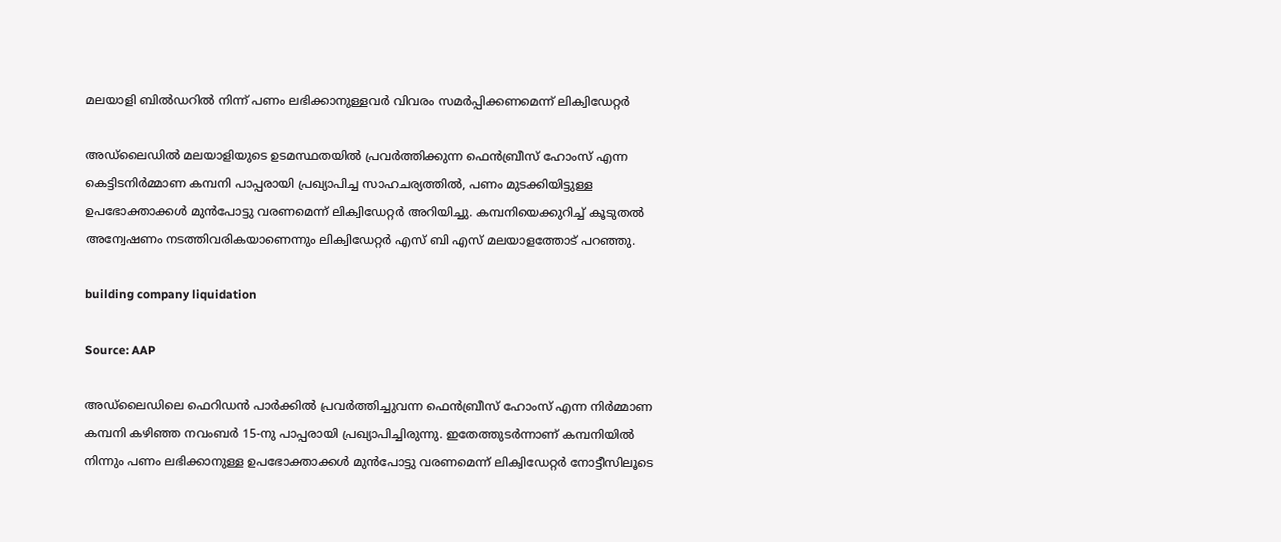മലയാളി ബിൽഡറിൽ നിന്ന് പണം ലഭിക്കാനുള്ളവർ വിവരം സമർപ്പിക്കണമെന്ന് ലിക്വിഡേറ്റർ

അഡ്‌ലൈഡിൽ മലയാളിയുടെ ഉടമസ്ഥതയിൽ പ്രവർത്തിക്കുന്ന ഫെൻബ്രീസ് ഹോംസ് എന്ന കെട്ടിടനിർമ്മാണ കമ്പനി പാപ്പരായി പ്രഖ്യാപിച്ച സാഹചര്യത്തിൽ, പണം മുടക്കിയിട്ടുള്ള ഉപഭോക്താക്കൾ മുൻപോട്ടു വരണമെന്ന് ലിക്വിഡേറ്റർ അറിയിച്ചു. കമ്പനിയെക്കുറിച്ച് കൂടുതൽ അന്വേഷണം നടത്തിവരികയാണെന്നും ലിക്വിഡേറ്റർ എസ് ബി എസ് മലയാളത്തോട് പറഞ്ഞു.

building company liquidation

Source: AAP

അഡ്‌ലൈഡിലെ ഫെറിഡൻ പാർക്കിൽ പ്രവർത്തിച്ചുവന്ന ഫെൻബ്രീസ് ഹോംസ് എന്ന നിർമ്മാണ കമ്പനി കഴിഞ്ഞ നവംബർ 15-നു പാപ്പരായി പ്രഖ്യാപിച്ചിരുന്നു. ഇതേത്തുടർന്നാണ് കമ്പനിയിൽ നിന്നും പണം ലഭിക്കാനുള്ള ഉപഭോക്താക്കൾ മുൻപോട്ടു വരണമെന്ന് ലിക്വിഡേറ്റർ നോട്ടീസിലൂടെ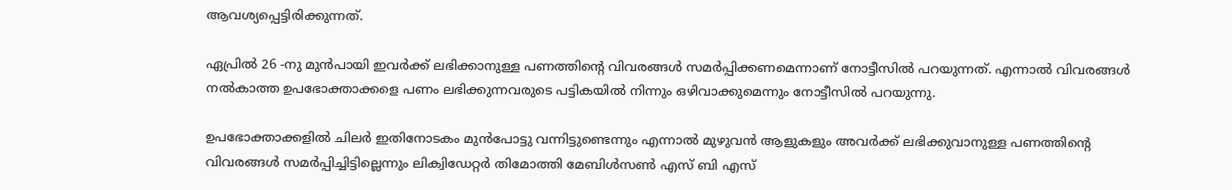ആവശ്യപ്പെട്ടിരിക്കുന്നത്.

ഏപ്രിൽ 26 -നു മുൻപായി ഇവർക്ക് ലഭിക്കാനുള്ള പണത്തിന്റെ വിവരങ്ങൾ സമർപ്പിക്കണമെന്നാണ് നോട്ടീസിൽ പറയുന്നത്. എന്നാൽ വിവരങ്ങൾ നൽകാത്ത ഉപഭോക്താക്കളെ പണം ലഭിക്കുന്നവരുടെ പട്ടികയിൽ നിന്നും ഒഴിവാക്കുമെന്നും നോട്ടീസിൽ പറയുന്നു.

ഉപഭോക്താക്കളിൽ ചിലർ ഇതിനോടകം മുൻപോട്ടു വന്നിട്ടുണ്ടെന്നും എന്നാൽ മുഴുവൻ ആളുകളും അവർക്ക് ലഭിക്കുവാനുള്ള പണത്തിന്റെ വിവരങ്ങൾ സമർപ്പിച്ചിട്ടില്ലെന്നും ലിക്വിഡേറ്റർ തിമോത്തി മേബിൾസൺ എസ് ബി എസ്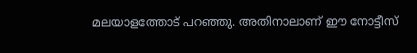മലയാളത്തോട് പറഞ്ഞു. അതിനാലാണ് ഈ നോട്ടീസ്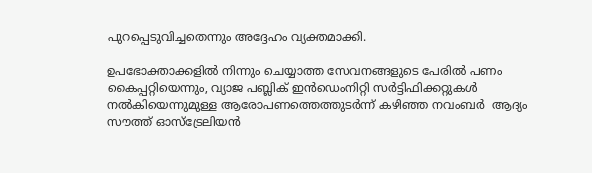പുറപ്പെടുവിച്ചതെന്നും അദ്ദേഹം വ്യക്തമാക്കി.

ഉപഭോക്താക്കളിൽ നിന്നും ചെയ്യാത്ത സേവനങ്ങളുടെ പേരിൽ പണം കൈപ്പറ്റിയെന്നും, വ്യാജ പബ്ലിക് ഇൻഡെംനിറ്റി സർട്ടിഫിക്കറ്റുകൾ നൽകിയെന്നുമുള്ള ആരോപണത്തെത്തുടർന്ന് കഴിഞ്ഞ നവംബർ  ആദ്യം സൗത്ത് ഓസ്ട്രേലിയൻ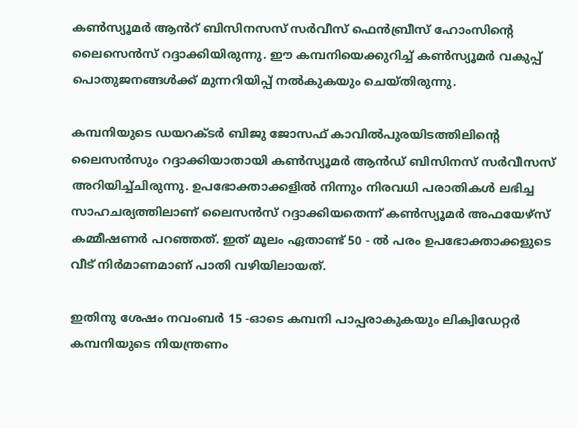കൺസ്യൂമർ ആൻറ് ബിസിനസസ്‌ സർവീസ് ഫെൻബ്രീസ് ഹോംസിന്റെ ലൈസെൻസ് റദ്ദാക്കിയിരുന്നു. ഈ കമ്പനിയെക്കുറിച്ച് കൺസ്യൂമർ വകുപ്പ് പൊതുജനങ്ങൾക്ക് മുന്നറിയിപ്പ് നൽകുകയും ചെയ്തിരുന്നു.

കമ്പനിയുടെ ഡയറക്‌ടർ ബിജു ജോസഫ് കാവിൽപുരയിടത്തിലിന്റെ ലൈസൻസും റദ്ദാക്കിയാതായി കൺസ്യൂമർ ആൻഡ് ബിസിനസ് സർവീസസ് അറിയിച്ച്ചിരുന്നു. ഉപഭോക്താക്കളിൽ നിന്നും നിരവധി പരാതികൾ ലഭിച്ച സാഹചര്യത്തിലാണ് ലൈസൻസ് റദ്ദാക്കിയതെന്ന് കൺസ്യൂമർ അഫയേഴ്‌സ് കമ്മീഷണർ പറഞ്ഞത്. ഇത് മൂലം ഏതാണ്ട് 50 - ൽ പരം ഉപഭോക്താക്കളുടെ വീട് നിർമാണമാണ് പാതി വഴിയിലായത്.

ഇതിനു ശേഷം നവംബർ 15 -ഓടെ കമ്പനി പാപ്പരാകുകയും ലിക്വിഡേറ്റർ കമ്പനിയുടെ നിയന്ത്രണം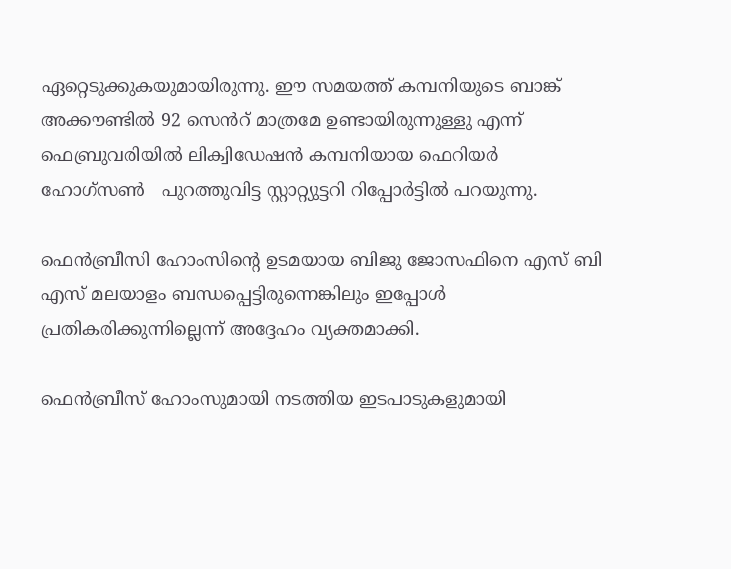ഏറ്റെടുക്കുകയുമായിരുന്നു. ഈ സമയത്ത് കമ്പനിയുടെ ബാങ്ക് അക്കൗണ്ടിൽ 92 സെൻറ് മാത്രമേ ഉണ്ടായിരുന്നുള്ളു എന്ന് ഫെബ്രുവരിയിൽ ലിക്വിഡേഷൻ കമ്പനിയായ ഫെറിയർ ഹോഗ്‌സൺ   പുറത്തുവിട്ട സ്റ്റാറ്റ്യുട്ടറി റിപ്പോർട്ടിൽ പറയുന്നു.

ഫെൻബ്രീസി ഹോംസിന്റെ ഉടമയായ ബിജു ജോസഫിനെ എസ് ബി എസ് മലയാളം ബന്ധപ്പെട്ടിരുന്നെങ്കിലും ഇപ്പോൾ പ്രതികരിക്കുന്നില്ലെന്ന് അദ്ദേഹം വ്യക്തമാക്കി.

ഫെൻബ്രീസ് ഹോംസുമായി നടത്തിയ ഇടപാടുകളുമായി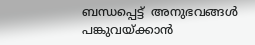ബന്ധപ്പെട്ട്  അനുഭവങ്ങൾ പങ്കുവയ്ക്കാൻ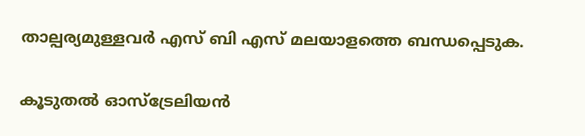താല്പര്യമുള്ളവർ എസ് ബി എസ് മലയാളത്തെ ബന്ധപ്പെടുക.

കൂടുതൽ ഓസ്‌ട്രേലിയൻ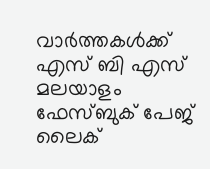വാർത്തകൾക്ക് എസ് ബി എസ് മലയാളം ഫേസ്ബുക് പേജ് ലൈക്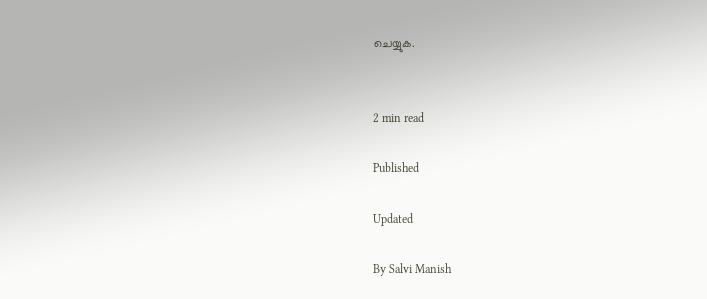ചെയ്യുക.


2 min read

Published

Updated

By Salvi Manish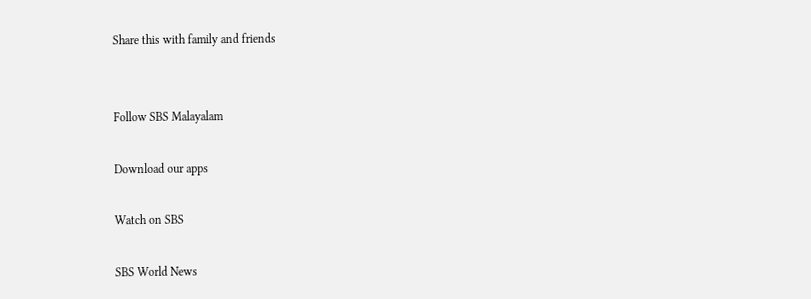Share this with family and friends


Follow SBS Malayalam

Download our apps

Watch on SBS

SBS World News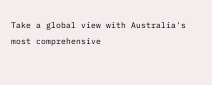Take a global view with Australia's most comprehensive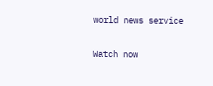world news service

Watch now